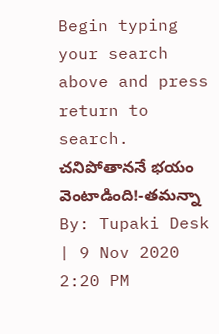Begin typing your search above and press return to search.
చనిపోతాననే భయం వెంటాడింది!-తమన్నా
By: Tupaki Desk | 9 Nov 2020 2:20 PM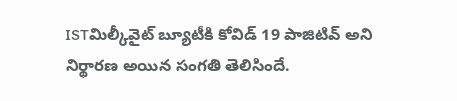ISTమిల్కీవైట్ బ్యూటీకి కోవిడ్ 19 పాజిటివ్ అని నిర్థారణ అయిన సంగతి తెలిసిందే.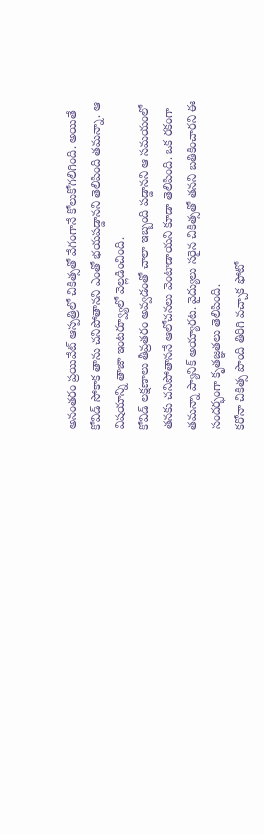అనంతరం ప్రయివేట్ ఆస్పత్రిలో చికిత్సతో వేగంగానే కోలుకోగలిగింది. అయితే కోవిడ్ సోకాక తాను చనిపోతానని ఎంతో భయపడ్డానని తెలిపింది తమన్నా. ఆ విషయాన్ని తాజా ఇంటర్వ్యూలో వెల్లడించింది.
కోవిడ్ లక్షణాలు తీవ్రతరం అవ్వడంతో చాలా ఇబ్బంది పడ్డానని ఆ సమయంలో తనకు చనిపోతాననే ఆలోచనలు వెంటాడాయని కూడా తెలిపింది. ఒక రకంగా తమన్నా ప్యానిక్ అయ్యారట. వైద్యులు సరైన చికిత్సతో తనని బతికించారని ఈ సందర్భంగా కృతజ్ఞతలు తెలిపింది.
కరోనా చికిత్స పొంది తిరిగి వచ్చాక ఫోటో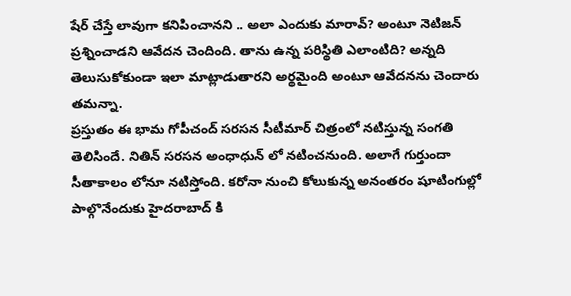షేర్ చేస్తే లావుగా కనిపించానని .. అలా ఎందుకు మారావ్? అంటూ నెటిజన్ ప్రశ్నించాడని ఆవేదన చెందింది. తాను ఉన్న పరిస్థితి ఎలాంటిది? అన్నది తెలుసుకోకుండా ఇలా మాట్లాడుతారని అర్థమైంది అంటూ ఆవేదనను చెందారు తమన్నా.
ప్రస్తుతం ఈ భామ గోపీచంద్ సరసన సీటీమార్ చిత్రంలో నటిస్తున్న సంగతి తెలిసిందే. నితిన్ సరసన అంధాధున్ లో నటించనుంది. అలాగే గుర్తుందా సీతాకాలం లోనూ నటిస్తోంది. కరోనా నుంచి కోలుకున్న అనంతరం షూటింగుల్లో పాల్గొనేందుకు హైదరాబాద్ కి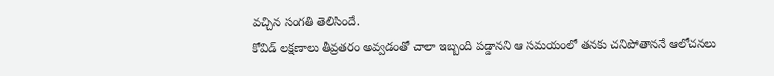వచ్చిన సంగతి తెలిసిందే.
కోవిడ్ లక్షణాలు తీవ్రతరం అవ్వడంతో చాలా ఇబ్బంది పడ్డానని ఆ సమయంలో తనకు చనిపోతాననే ఆలోచనలు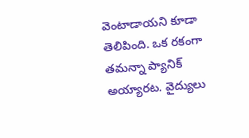వెంటాడాయని కూడా తెలిపింది. ఒక రకంగా తమన్నా ప్యానిక్ అయ్యారట. వైద్యులు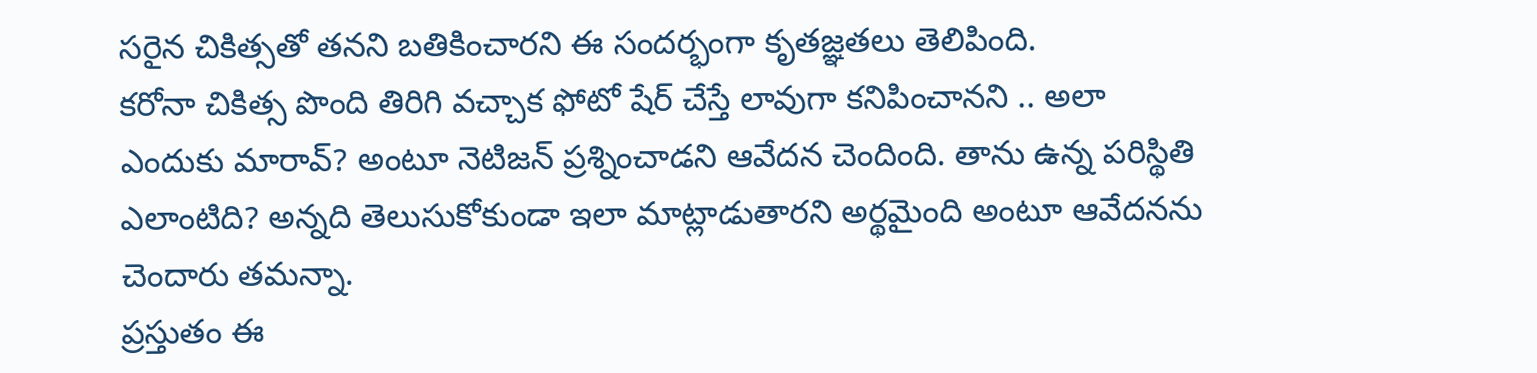సరైన చికిత్సతో తనని బతికించారని ఈ సందర్భంగా కృతజ్ఞతలు తెలిపింది.
కరోనా చికిత్స పొంది తిరిగి వచ్చాక ఫోటో షేర్ చేస్తే లావుగా కనిపించానని .. అలా ఎందుకు మారావ్? అంటూ నెటిజన్ ప్రశ్నించాడని ఆవేదన చెందింది. తాను ఉన్న పరిస్థితి ఎలాంటిది? అన్నది తెలుసుకోకుండా ఇలా మాట్లాడుతారని అర్థమైంది అంటూ ఆవేదనను చెందారు తమన్నా.
ప్రస్తుతం ఈ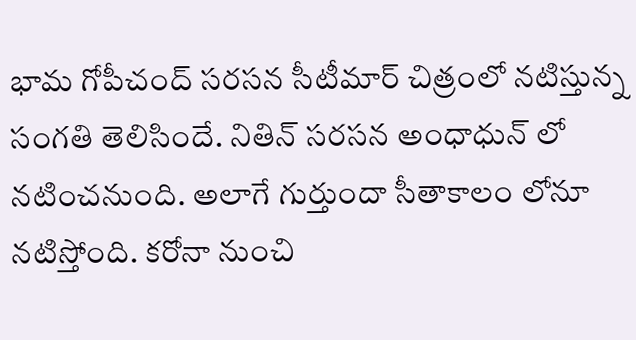భామ గోపీచంద్ సరసన సీటీమార్ చిత్రంలో నటిస్తున్న సంగతి తెలిసిందే. నితిన్ సరసన అంధాధున్ లో నటించనుంది. అలాగే గుర్తుందా సీతాకాలం లోనూ నటిస్తోంది. కరోనా నుంచి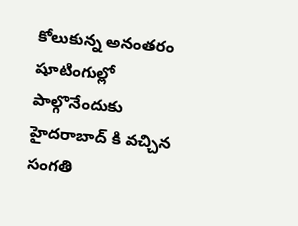కోలుకున్న అనంతరం షూటింగుల్లో పాల్గొనేందుకు హైదరాబాద్ కి వచ్చిన సంగతి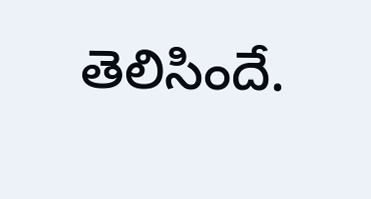తెలిసిందే.